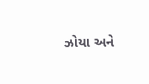ઝોયા અને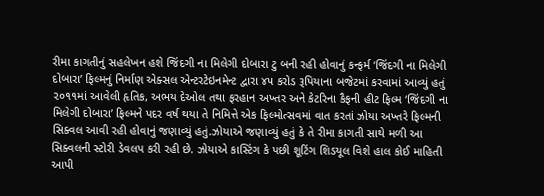રીમા કાગતીનું સહલેખન હશે જિંદગી ના મિલેગી દોબારા ટુ બની રહી હોવાનું કન્ફર્મ ‘જિંદગી ના મિલેગી દોબારા’ ફિલ્મનું નિર્માણ એક્સલ એન્ટરટેઇનમેન્ટ દ્વારા ૪૫ કરોડ રૂપિયાના બજેટમાં કરવામાં આવ્યું હતું ૨૦૧૧માં આવેલી હૃતિક, અભય દેઓલ તથા ફરહાન અખ્તર અને કેટરિના કૈફની હીટ ફિલ્મ ‘જિંદગી ના મિલેગી દોબારા’ ફિલ્મને પદર વર્ષ થયા તે નિમિત્તે એક ફિલ્મોત્સવમાં વાત કરતાં ઝોયા અખ્તરે ફિલ્મની સિક્વલ આવી રહી હોવાનું જણાવ્યું હતું.ઝોયાએ જણાવ્યું હતું કે તે રીમા કાગતી સાથે મળી આ સિક્વલની સ્ટોરી ડેવલપ કરી રહી છે. ઝોયાએ કાસ્ટિંગ કે પછી શૂટિંગ શિડયૂલ વિશે હાલ કોઈ માહિતી આપી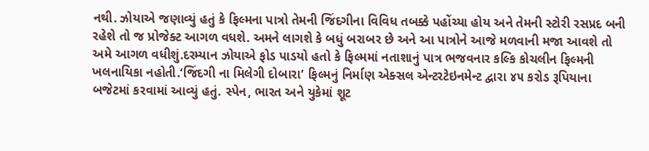નથી. ઝોયાએ જણાવ્યું હતું કે ફિલ્મના પાત્રો તેમની જિંદગીના વિવિધ તબક્કે પહોંચ્યા હોય અને તેમની સ્ટોરી રસપ્રદ બની રહેશે તો જ પ્રોજેક્ટ આગળ વધશે. અમને લાગશે કે બધું બરાબર છે અને આ પાત્રોને આજે મળવાની મજા આવશે તો અમે આગળ વધીશું.દરમ્યાન ઝોયાએ ફોડ પાડયો હતો કે ફિલ્મમાં નતાશાનું પાત્ર ભજવનાર કલ્કિ કોચલીન ફિલ્મની ખલનાયિકા નહોતી.‘જિંદગી ના મિલેગી દોબારા’ ફિલ્મનું નિર્માણ એક્સલ એન્ટરટેઇનમેન્ટ દ્વારા ૪૫ કરોડ રૂપિયાના બજેટમાં કરવામાં આવ્યું હતું. સ્પેન, ભારત અને યુકેમાં શૂટ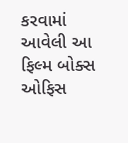કરવામાં આવેલી આ ફિલ્મ બોક્સ ઓફિસ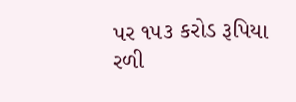પર ૧૫૩ કરોડ રૂપિયા રળી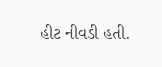હીટ નીવડી હતી.